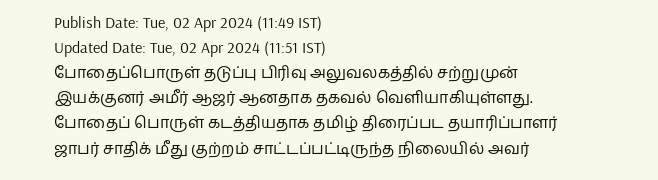Publish Date: Tue, 02 Apr 2024 (11:49 IST)
Updated Date: Tue, 02 Apr 2024 (11:51 IST)
போதைப்பொருள் தடுப்பு பிரிவு அலுவலகத்தில் சற்றுமுன் இயக்குனர் அமீர் ஆஜர் ஆனதாக தகவல் வெளியாகியுள்ளது.
போதைப் பொருள் கடத்தியதாக தமிழ் திரைப்பட தயாரிப்பாளர் ஜாபர் சாதிக் மீது குற்றம் சாட்டப்பட்டிருந்த நிலையில் அவர்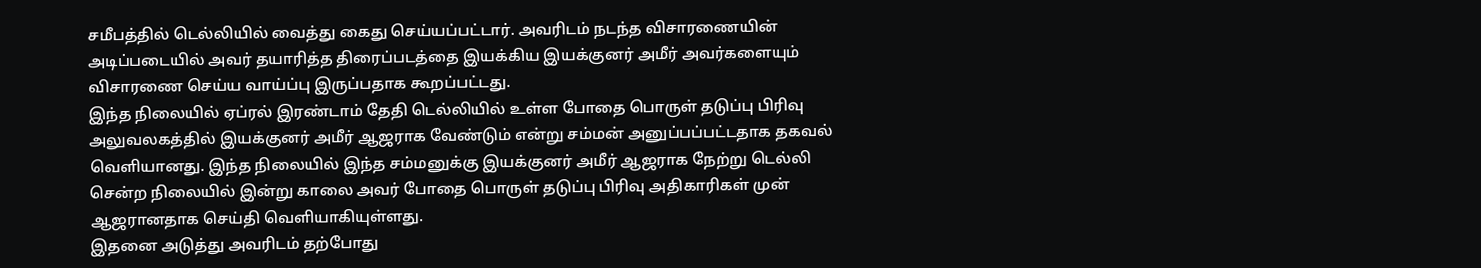சமீபத்தில் டெல்லியில் வைத்து கைது செய்யப்பட்டார். அவரிடம் நடந்த விசாரணையின் அடிப்படையில் அவர் தயாரித்த திரைப்படத்தை இயக்கிய இயக்குனர் அமீர் அவர்களையும் விசாரணை செய்ய வாய்ப்பு இருப்பதாக கூறப்பட்டது.
இந்த நிலையில் ஏப்ரல் இரண்டாம் தேதி டெல்லியில் உள்ள போதை பொருள் தடுப்பு பிரிவு அலுவலகத்தில் இயக்குனர் அமீர் ஆஜராக வேண்டும் என்று சம்மன் அனுப்பப்பட்டதாக தகவல் வெளியானது. இந்த நிலையில் இந்த சம்மனுக்கு இயக்குனர் அமீர் ஆஜராக நேற்று டெல்லி சென்ற நிலையில் இன்று காலை அவர் போதை பொருள் தடுப்பு பிரிவு அதிகாரிகள் முன் ஆஜரானதாக செய்தி வெளியாகியுள்ளது.
இதனை அடுத்து அவரிடம் தற்போது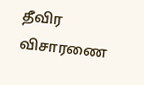தீவிர விசாரணை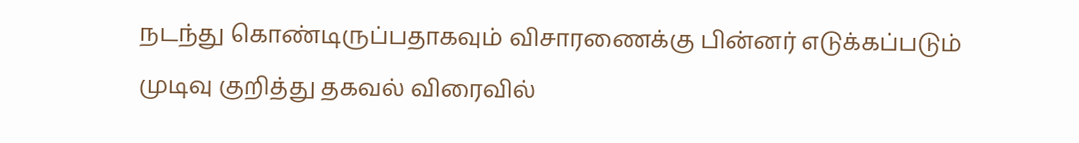நடந்து கொண்டிருப்பதாகவும் விசாரணைக்கு பின்னர் எடுக்கப்படும் முடிவு குறித்து தகவல் விரைவில்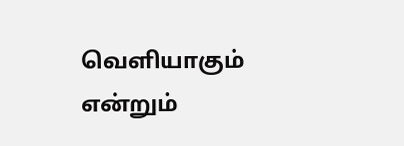வெளியாகும் என்றும்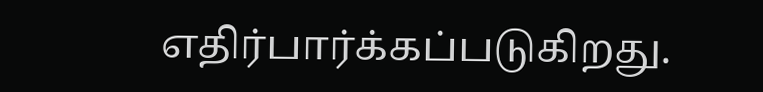எதிர்பார்க்கப்படுகிறது.